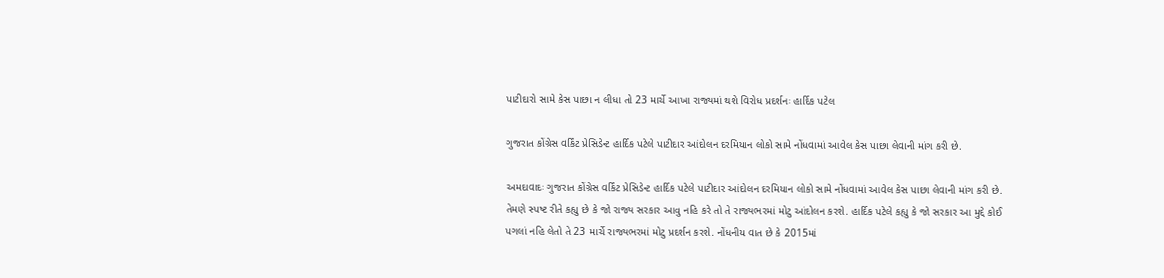પાટીદારો સામે કેસ પાછા ન લીધા તો 23 માર્ચે આખા રાજ્યમાં થશે વિરોધ પ્રદર્શનઃ હાર્દિક પટેલ

ગુજરાત કોંગ્રેસ વર્કિંટ પ્રેસિડેન્ટ હાર્દિક પટેલે પાટીદાર આંદોલન દરમિયાન લોકો સામે નોંધવામાં આવેલ કેસ પાછા લેવાની માંગ કરી છે.

અમદાવાદઃ ગુજરાત કોંગ્રેસ વર્કિંટ પ્રેસિડેન્ટ હાર્દિક પટેલે પાટીદાર આંદોલન દરમિયાન લોકો સામે નોંધવામાં આવેલ કેસ પાછા લેવાની માંગ કરી છે. તેમણે સ્પષ્ટ રીતે કહ્યુ છે કે જો રાજ્ય સરકાર આવુ નહિ કરે તો તે રાજ્યભરમાં મોટુ આંદોલન કરશે. હાર્દિક પટેલે કહ્યુ કે જો સરકાર આ મુદ્દે કોઈ પગલાં નહિ લેતો તે 23 માર્ચે રાજ્યભરમાં મોટુ પ્રદર્શન કરશે. નોંધનીય વાત છે કે 2015માં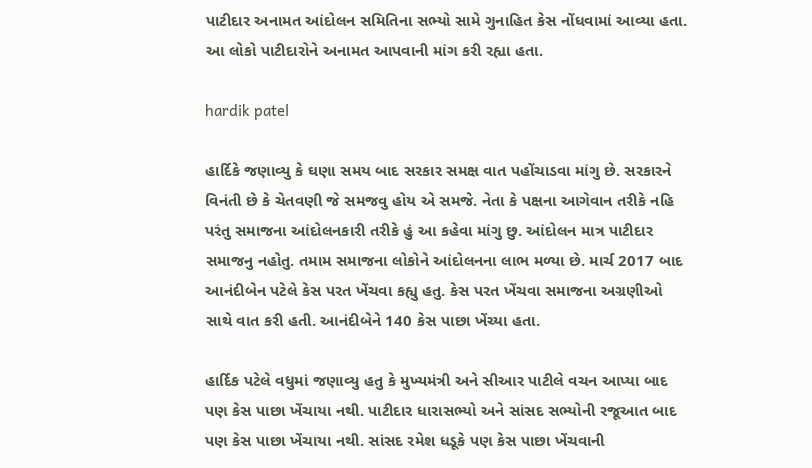પાટીદાર અનામત આંદોલન સમિતિના સભ્યો સામે ગુનાહિત કેસ નોંધવામાં આવ્યા હતા. આ લોકો પાટીદારોને અનામત આપવાની માંગ કરી રહ્યા હતા.

hardik patel

હાર્દિકે જણાવ્યુ કે ઘણા સમય બાદ સરકાર સમક્ષ વાત પહોંચાડવા માંગુ છે. સરકારને વિનંતી છે કે ચેતવણી જે સમજવુ હોય એ સમજે. નેતા કે પક્ષના આગેવાન તરીકે નહિ પરંતુ સમાજના આંદોલનકારી તરીકે હું આ કહેવા માંગુ છુ. આંદોલન માત્ર પાટીદાર સમાજનુ નહોતુ. તમામ સમાજના લોકોને આંદોલનના લાભ મળ્યા છે. માર્ચ 2017 બાદ આનંદીબેન પટેલે કેસ પરત ખેંચવા કહ્યુ હતુ. કેસ પરત ખેંચવા સમાજના અગ્રણીઓ સાથે વાત કરી હતી. આનંદીબેને 140 કેસ પાછા ખેંચ્યા હતા.

હાર્દિક પટેલે વધુમાં જણાવ્યુ હતુ કે મુખ્યમંત્રી અને સીઆર પાટીલે વચન આપ્યા બાદ પણ કેસ પાછા ખેંચાયા નથી. પાટીદાર ધારાસભ્યો અને સાંસદ સભ્યોની રજૂઆત બાદ પણ કેસ પાછા ખેંચાયા નથી. સાંસદ રમેશ ધડૂકે પણ કેસ પાછા ખેંચવાની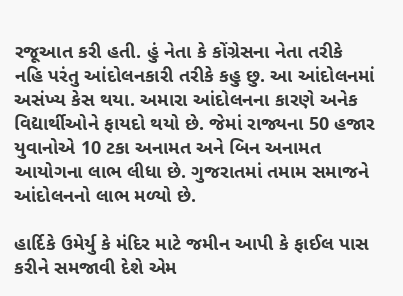રજૂઆત કરી હતી. હું નેતા કે કોંગ્રેસના નેતા તરીકે નહિ પરંતુ આંદોલનકારી તરીકે કહુ છુ. આ આંદોલનમાં અસંખ્ય કેસ થયા. અમારા આંદોલનના કારણે અનેક વિદ્યાર્થીઓને ફાયદો થયો છે. જેમાં રાજ્યના 50 હજાર યુવાનોએ 10 ટકા અનામત અને બિન અનામત આયોગના લાભ લીધા છે. ગુજરાતમાં તમામ સમાજને આંદોલનનો લાભ મળ્યો છે.

હાર્દિકે ઉમેર્યુ કે મંદિર માટે જમીન આપી કે ફાઈલ પાસ કરીને સમજાવી દેશે એમ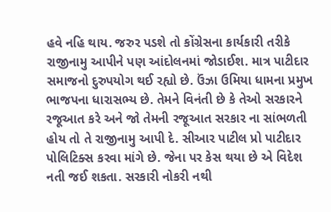હવે નહિ થાય. જરુર પડશે તો કોંગ્રેસના કાર્યકારી તરીકે રાજીનામુ આપીને પણ આંદોલનમાં જોડાઈશ. માત્ર પાટીદાર સમાજનો દુરુપયોગ થઈ રહ્યો છે. ઉંઝા ઉમિયા ધામના પ્રમુખ ભાજપના ધારાસભ્ય છે. તેમને વિનંતી છે કે તેઓ સરકારને રજૂઆત કરે અને જો તેમની રજૂઆત સરકાર ના સાંભળતી હોય તો તે રાજીનામુ આપી દે. સીઆર પાટીલ પ્રો પાટીદાર પોલિટિક્સ કરવા માંગે છે. જેના પર કેસ થયા છે એ વિદેશ નતી જઈ શકતા. સરકારી નોકરી નથી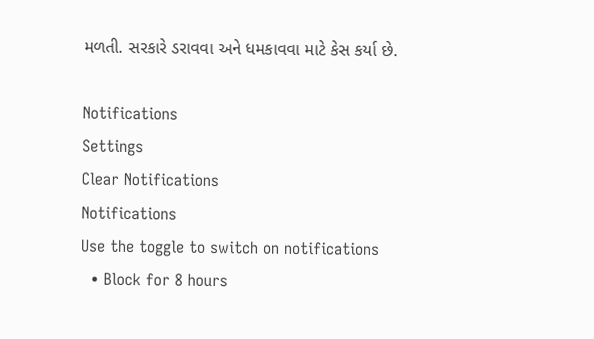મળતી. સરકારે ડરાવવા અને ધમકાવવા માટે કેસ કર્યા છે.

Notifications
Settings
Clear Notifications
Notifications
Use the toggle to switch on notifications
  • Block for 8 hours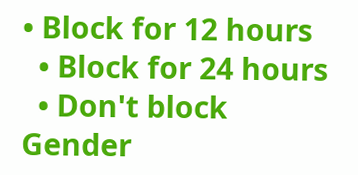• Block for 12 hours
  • Block for 24 hours
  • Don't block
Gender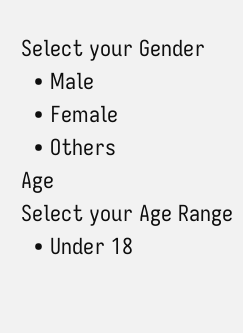Select your Gender
  • Male
  • Female
  • Others
Age
Select your Age Range
  • Under 18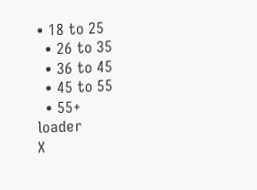• 18 to 25
  • 26 to 35
  • 36 to 45
  • 45 to 55
  • 55+
loader
X